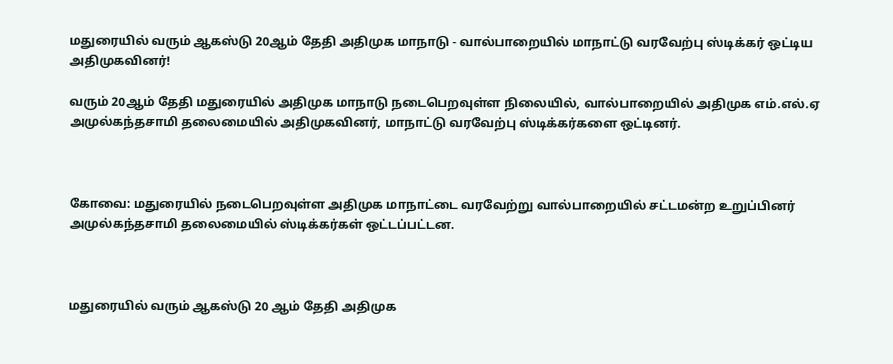மதுரையில் வரும் ஆகஸ்டு 20ஆம் தேதி அதிமுக மாநாடு - வால்பாறையில் மாநாட்டு வரவேற்பு ஸ்டிக்கர் ஒட்டிய அதிமுகவினர்!

வரும் 20ஆம் தேதி மதுரையில் அதிமுக மாநாடு நடைபெறவுள்ள நிலையில், வால்பாறையில் அதிமுக எம்.எல்.ஏ அமுல்கந்தசாமி தலைமையில் அதிமுகவினர், மாநாட்டு வரவேற்பு ஸ்டிக்கர்களை ஒட்டினர்.



கோவை: மதுரையில் நடைபெறவுள்ள அதிமுக மாநாட்டை வரவேற்று வால்பாறையில் சட்டமன்ற உறுப்பினர் அமுல்கந்தசாமி தலைமையில் ஸ்டிக்கர்கள் ஒட்டப்பட்டன.



மதுரையில் வரும் ஆகஸ்டு 20 ஆம் தேதி அதிமுக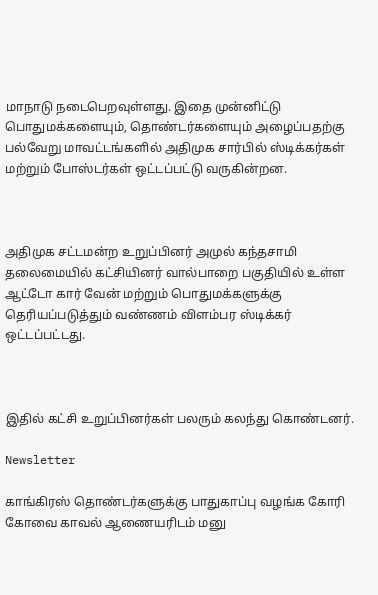மாநாடு நடைபெறவுள்ளது. இதை முன்னிட்டு பொதுமக்களையும், தொண்டர்களையும் அழைப்பதற்கு பல்வேறு மாவட்டங்களில் அதிமுக சார்பில் ஸ்டிக்கர்கள் மற்றும் போஸ்டர்கள் ஒட்டப்பட்டு வருகின்றன.



அதிமுக சட்டமன்ற உறுப்பினர் அமுல் கந்தசாமி தலைமையில் கட்சியினர் வால்பாறை பகுதியில் உள்ள ஆட்டோ கார் வேன் மற்றும் பொதுமக்களுக்கு தெரியப்படுத்தும் வண்ணம் விளம்பர ஸ்டிக்கர் ஒட்டப்பட்டது.



இதில் கட்சி உறுப்பினர்கள் பலரும் கலந்து கொண்டனர்.

Newsletter

காங்கிரஸ் தொண்டர்களுக்கு பாதுகாப்பு வழங்க கோரி கோவை காவல் ஆணையரிடம் மனு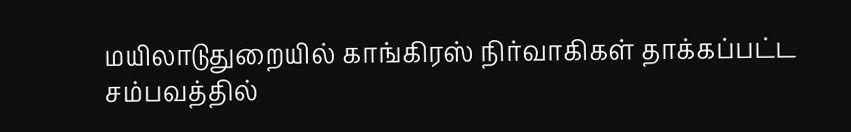மயிலாடுதுறையில் காங்கிரஸ் நிர்வாகிகள் தாக்கப்பட்ட சம்பவத்தில்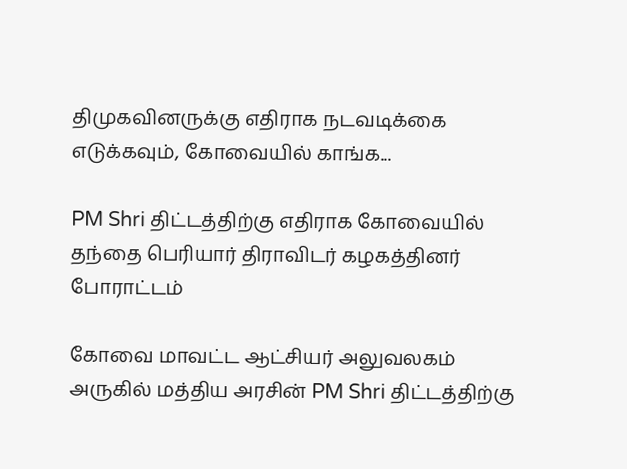திமுகவினருக்கு எதிராக நடவடிக்கை எடுக்கவும், கோவையில் காங்க...

PM Shri திட்டத்திற்கு எதிராக கோவையில் தந்தை பெரியார் திராவிடர் கழகத்தினர் போராட்டம்

கோவை மாவட்ட ஆட்சியர் அலுவலகம் அருகில் மத்திய அரசின் PM Shri திட்டத்திற்கு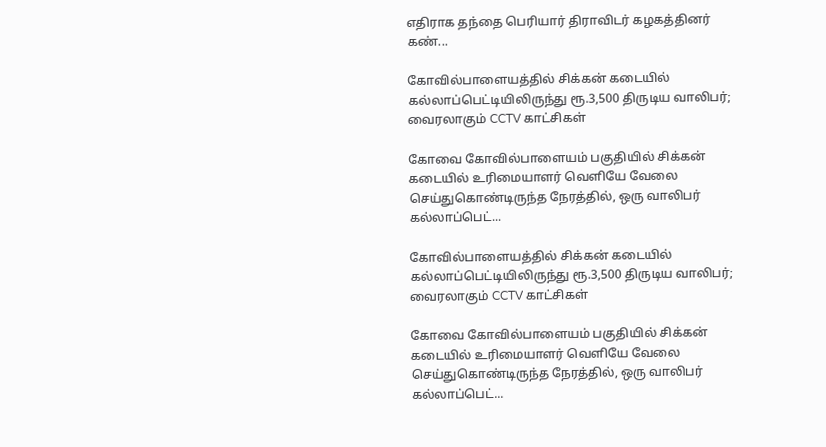எதிராக தந்தை பெரியார் திராவிடர் கழகத்தினர் கண்...

கோவில்பாளையத்தில் சிக்கன் கடையில் கல்லாப்பெட்டியிலிருந்து ரூ.3,500 திருடிய வாலிபர்; வைரலாகும் CCTV காட்சிகள்

கோவை கோவில்பாளையம் பகுதியில் சிக்கன் கடையில் உரிமையாளர் வெளியே வேலை செய்துகொண்டிருந்த நேரத்தில், ஒரு வாலிபர் கல்லாப்பெட்...

கோவில்பாளையத்தில் சிக்கன் கடையில் கல்லாப்பெட்டியிலிருந்து ரூ.3,500 திருடிய வாலிபர்; வைரலாகும் CCTV காட்சிகள்

கோவை கோவில்பாளையம் பகுதியில் சிக்கன் கடையில் உரிமையாளர் வெளியே வேலை செய்துகொண்டிருந்த நேரத்தில், ஒரு வாலிபர் கல்லாப்பெட்...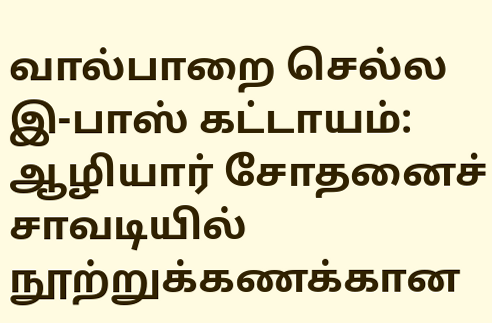வால்பாறை செல்ல இ-பாஸ் கட்டாயம்: ஆழியார் சோதனைச் சாவடியில் நூற்றுக்கணக்கான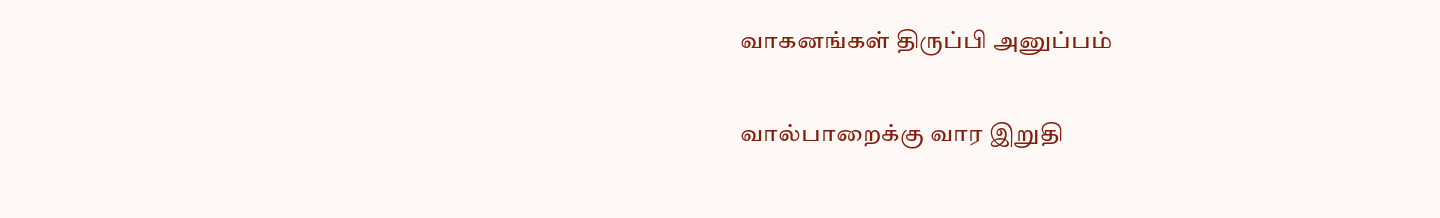வாகனங்கள் திருப்பி அனுப்பம்

வால்பாறைக்கு வார இறுதி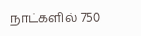நாட்களில் 750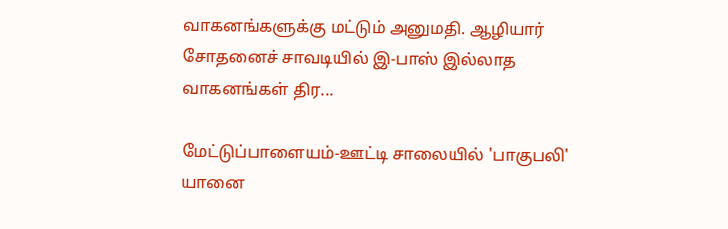வாகனங்களுக்கு மட்டும் அனுமதி. ஆழியார் சோதனைச் சாவடியில் இ-பாஸ் இல்லாத வாகனங்கள் திர...

மேட்டுப்பாளையம்-ஊட்டி சாலையில் 'பாகுபலி' யானை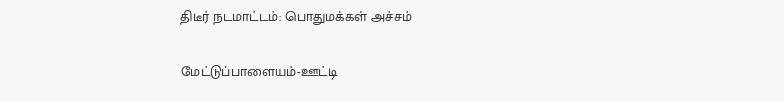திடீர் நடமாட்டம்: பொதுமக்கள் அச்சம்

மேட்டுப்பாளையம்-ஊட்டி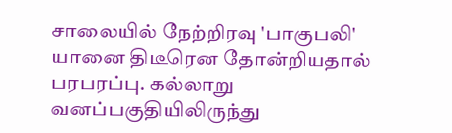சாலையில் நேற்றிரவு 'பாகுபலி' யானை திடீரென தோன்றியதால் பரபரப்பு. கல்லாறு வனப்பகுதியிலிருந்து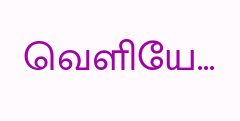வெளியே...